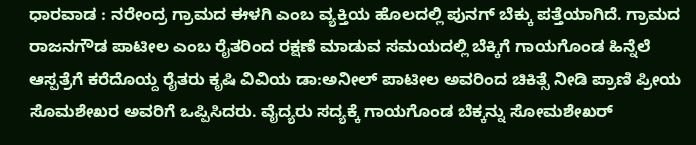ಧಾರವಾಡ : ನರೇಂದ್ರ ಗ್ರಾಮದ ಈಳಗಿ ಎಂಬ ವ್ಯಕ್ತಿಯ ಹೊಲದಲ್ಲಿ ಪುನಗ್ ಬೆಕ್ಕು ಪತ್ತೆಯಾಗಿದೆ. ಗ್ರಾಮದ ರಾಜನಗೌಡ ಪಾಟೀಲ ಎಂಬ ರೈತರಿಂದ ರಕ್ಷಣೆ ಮಾಡುವ ಸಮಯದಲ್ಲಿ ಬೆಕ್ಕಿಗೆ ಗಾಯಗೊಂಡ ಹಿನ್ನೆಲೆ ಆಸ್ಪತ್ರೆಗೆ ಕರೆದೊಯ್ದ ರೈತರು ಕೃಷಿ ವಿವಿಯ ಡಾ:ಅನೀಲ್ ಪಾಟೀಲ ಅವರಿಂದ ಚಿಕಿತ್ಸೆ ನೀಡಿ ಪ್ರಾಣಿ ಪ್ರೀಯ ಸೊಮಶೇಖರ ಅವರಿಗೆ ಒಪ್ಪಿಸಿದರು. ವೈದ್ಯರು ಸದ್ಯಕ್ಕೆ ಗಾಯಗೊಂಡ ಬೆಕ್ಕನ್ನು ಸೋಮಶೇಖರ್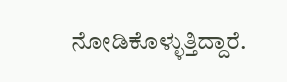ನೋಡಿಕೊಳ್ಳುತ್ತಿದ್ದಾರೆ.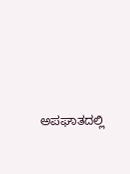ಅಪಘಾತದಲ್ಲಿ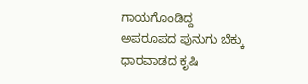ಗಾಯಗೊಂಡಿದ್ದ ಅಪರೂಪದ ಪುನುಗು ಬೆಕ್ಕು ಧಾರವಾಡದ ಕೃಷಿ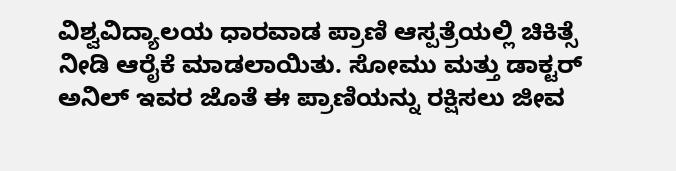ವಿಶ್ವವಿದ್ಯಾಲಯ ಧಾರವಾಡ ಪ್ರಾಣಿ ಆಸ್ಪತ್ರೆಯಲ್ಲಿ ಚಿಕಿತ್ಸೆ ನೀಡಿ ಆರೈಕೆ ಮಾಡಲಾಯಿತು. ಸೋಮು ಮತ್ತು ಡಾಕ್ಟರ್ ಅನಿಲ್ ಇವರ ಜೊತೆ ಈ ಪ್ರಾಣಿಯನ್ನು ರಕ್ಷಿಸಲು ಜೀವ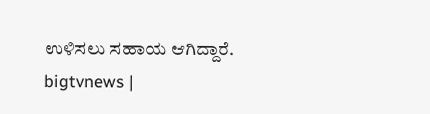ಉಳಿಸಲು ಸಹಾಯ ಆಗಿದ್ದಾರೆ.
bigtvnews |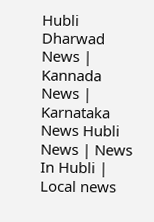Hubli Dharwad News | Kannada News | Karnataka News Hubli News | News In Hubli | Local news